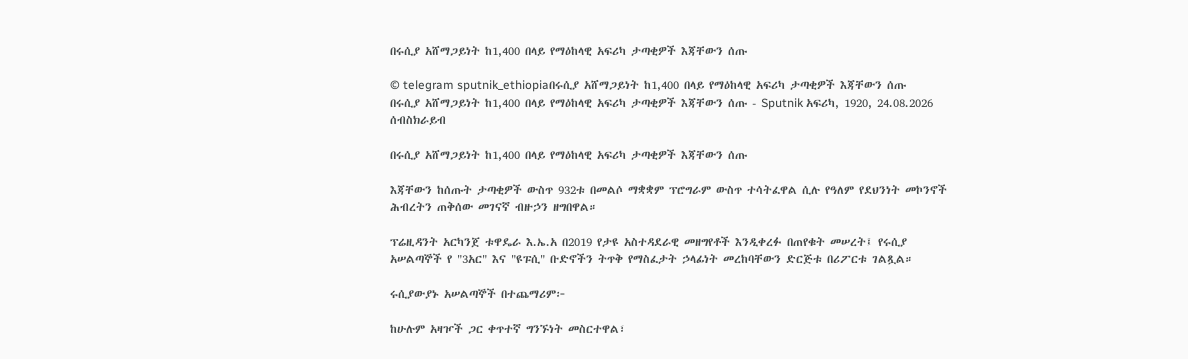በሩሲያ አሸማጋይነት ከ1,400 በላይ የማዕከላዊ አፍሪካ ታጣቂዎች እጃቸውን ሰጡ

© telegram sputnik_ethiopiaበሩሲያ አሸማጋይነት ከ1,400 በላይ የማዕከላዊ አፍሪካ ታጣቂዎች እጃቸውን ሰጡ
በሩሲያ አሸማጋይነት ከ1,400 በላይ የማዕከላዊ አፍሪካ ታጣቂዎች እጃቸውን ሰጡ - Sputnik አፍሪካ, 1920, 24.08.2026
ሰብስክራይብ

በሩሲያ አሸማጋይነት ከ1,400 በላይ የማዕከላዊ አፍሪካ ታጣቂዎች እጃቸውን ሰጡ

እጃቸውን ከሰጡት ታጣቂዎች ውስጥ 932ቱ በመልሶ ማቋቋም ፕሮግራም ውስጥ ተሳትፈዋል ሲሉ የዓለም የደህንነት መኮንኖች ሕብረትን ጠቅሰው መገናኛ ብዙኃን ዘግበዋል።

ፕሬዚዳንት አርካንጀ ቱዋዴራ እ.ኤ.አ በ2019 የታዩ አስተዳደራዊ መዘግየቶች እንዲቀረፉ በጠየቁት መሠረት፤ የሩሲያ አሠልጣኞች የ "3አር" እና "ዩፑሲ" ቡድኖችን ትጥቅ የማስፈታት ኃላፊነት መረከባቸውን ድርጅቱ በሪፖርቱ ገልጿል።

ሩሲያውያኑ አሠልጣኞች በተጨማሪም፦

ከሁሉም አዛዦች ጋር ቀጥተኛ ግንኙነት መስርተዋል፣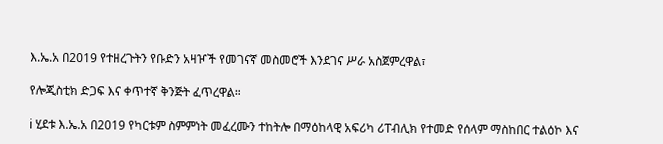እ.ኤ.አ በ2019 የተዘረጉትን የቡድን አዛዦች የመገናኛ መስመሮች እንደገና ሥራ አስጀምረዋል፣

የሎጂስቲክ ድጋፍ እና ቀጥተኛ ቅንጅት ፈጥረዋል።

ℹ ሂደቱ እ.ኤ.አ በ2019 የካርቱም ስምምነት መፈረሙን ተከትሎ በማዕከላዊ አፍሪካ ሪፐብሊክ የተመድ የሰላም ማስከበር ተልዕኮ እና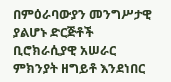በምዕራባውያን መንግሥታዊ ያልሆኑ ድርጅቶች ቢሮክራሲያዊ አሠራር ምክንያት ዘግይቶ እንደነበር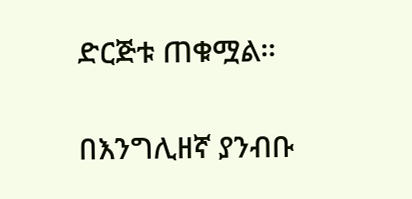ድርጅቱ ጠቁሟል።

በእንግሊዘኛ ያንብቡ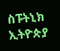ስፑትኒክ ኢትዮጵያ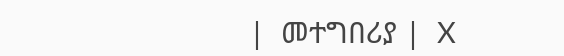|  መተግበሪያ |  X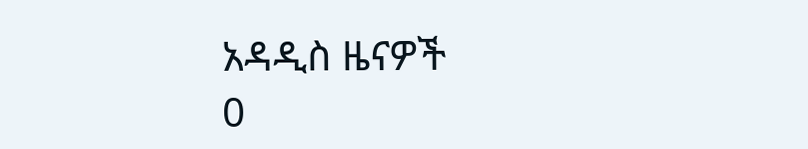አዳዲስ ዜናዎች
0